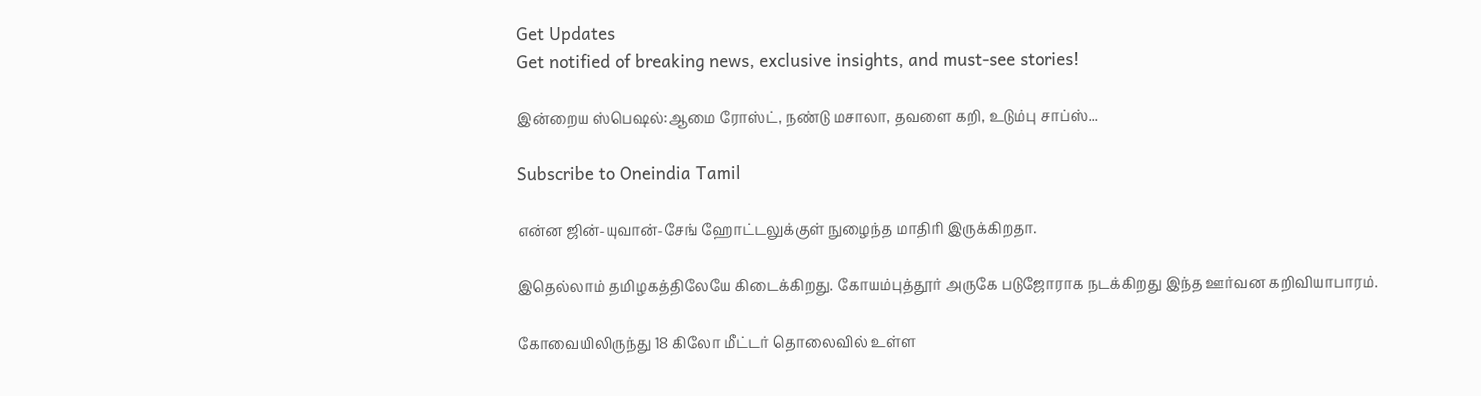Get Updates
Get notified of breaking news, exclusive insights, and must-see stories!

இன்றைய ஸ்பெஷல்:ஆமை ரோஸ்ட், நண்டு மசாலா, தவளை கறி, உடும்பு சாப்ஸ்...

Subscribe to Oneindia Tamil

என்ன ஜின்-யுவான்-சேங் ஹோட்டலுக்குள் நுழைந்த மாதிரி இருக்கிறதா.

இதெல்லாம் தமிழகத்திலேயே கிடைக்கிறது. கோயம்புத்தூர் அருகே படுஜோராக நடக்கிறது இந்த ஊர்வன கறிவியாபாரம்.

கோவையிலிருந்து 18 கிலோ மீட்டர் தொலைவில் உள்ள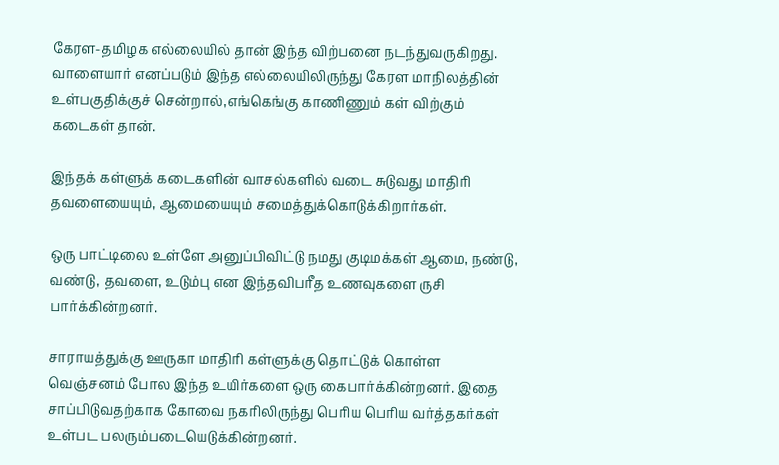கேரள-தமிழக எல்லையில் தான் இந்த விற்பனை நடந்துவருகிறது. வாளையார் எனப்படும் இந்த எல்லையிலிருந்து கேரள மாநிலத்தின் உள்பகுதிக்குச் சென்றால்,எங்கெங்கு காணிணும் கள் விற்கும் கடைகள் தான்.

இந்தக் கள்ளுக் கடைகளின் வாசல்களில் வடை சுடுவது மாதிரி தவளையையும், ஆமையையும் சமைத்துக்கொடுக்கிறார்கள்.

ஒரு பாட்டிலை உள்ளே அனுப்பிவிட்டு நமது குடிமக்கள் ஆமை, நண்டு, வண்டு, தவளை, உடும்பு என இந்தவிபரீத உணவுகளை ருசி பார்க்கின்றனர்.

சாராயத்துக்கு ஊருகா மாதிரி கள்ளுக்கு தொட்டுக் கொள்ள வெஞ்சனம் போல இந்த உயிர்களை ஒரு கைபார்க்கின்றனர். இதை சாப்பிடுவதற்காக கோவை நகரிலிருந்து பெரிய பெரிய வர்த்தகர்கள் உள்பட பலரும்படையெடுக்கின்றனர்.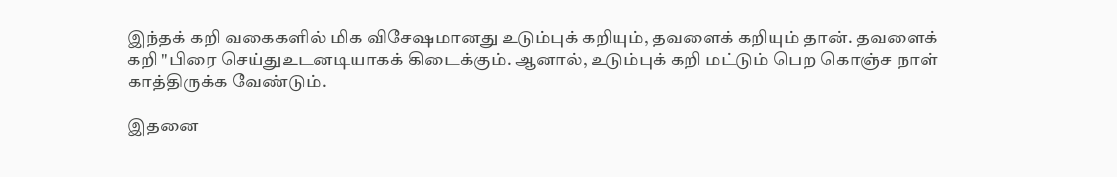இந்தக் கறி வகைகளில் மிக விசேஷமானது உடும்புக் கறியும், தவளைக் கறியும் தான். தவளைக் கறி "பிரை செய்துஉடனடியாகக் கிடைக்கும். ஆனால், உடும்புக் கறி மட்டும் பெற கொஞ்ச நாள் காத்திருக்க வேண்டும்.

இதனை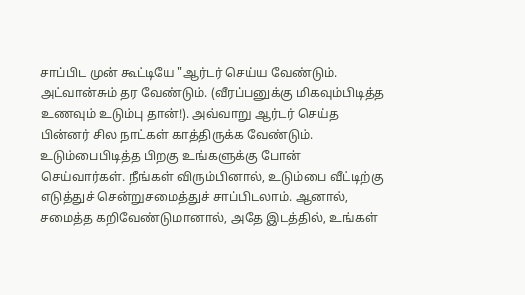சாப்பிட முன் கூட்டியே "ஆர்டர் செய்ய வேண்டும். அட்வான்சும் தர வேண்டும். (வீரப்பனுக்கு மிகவும்பிடித்த உணவும் உடும்பு தான்!). அவ்வாறு ஆர்டர் செய்த பின்னர் சில நாட்கள் காத்திருக்க வேண்டும். உடும்பைபிடித்த பிறகு உங்களுக்கு போன் செய்வார்கள். நீங்கள் விரும்பினால், உடும்பை வீட்டிற்கு எடுத்துச் சென்றுசமைத்துச் சாப்பிடலாம். ஆனால், சமைத்த கறிவேண்டுமானால், அதே இடத்தில், உங்கள்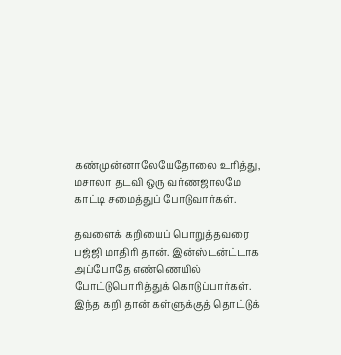கண்முன்னாலேயேதோலை உரித்து, மசாலா தடவி ஒரு வர்ணஜாலமே காட்டி சமைத்துப் போடுவார்கள்.

தவளைக் கறியைப் பொறுத்தவரை பஜ்ஜி மாதிரி தான். இன்ஸ்டன்ட்டாக அப்போதே எண்ணெயில் போட்டுபொரித்துக் கொடுப்பார்கள். இந்த கறி தான் கள்ளுக்குத் தொட்டுக்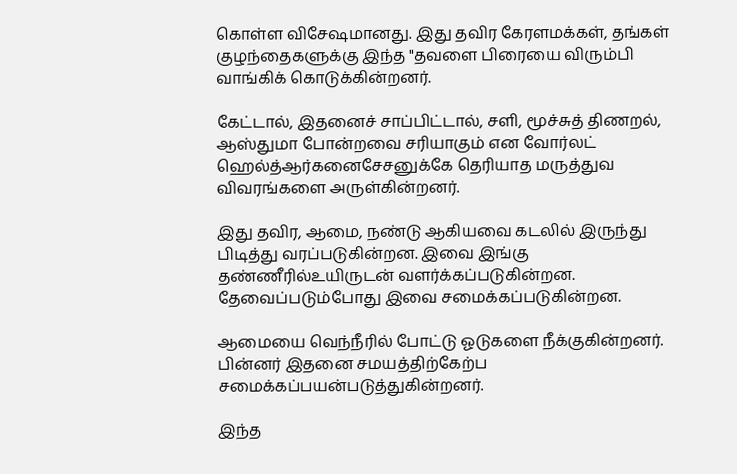கொள்ள விசேஷமானது. இது தவிர கேரளமக்கள், தங்கள் குழந்தைகளுக்கு இந்த "தவளை பிரையை விரும்பி வாங்கிக் கொடுக்கின்றனர்.

கேட்டால், இதனைச் சாப்பிட்டால், சளி, மூச்சுத் திணறல், ஆஸ்துமா போன்றவை சரியாகும் என வோர்லட் ஹெல்த்ஆர்கனைசேசனுக்கே தெரியாத மருத்துவ விவரங்களை அருள்கின்றனர்.

இது தவிர, ஆமை, நண்டு ஆகியவை கடலில் இருந்து பிடித்து வரப்படுகின்றன. இவை இங்கு தண்ணீரில்உயிருடன் வளர்க்கப்படுகின்றன. தேவைப்படும்போது இவை சமைக்கப்படுகின்றன.

ஆமையை வெந்நீரில் போட்டு ஓடுகளை நீக்குகின்றனர். பின்னர் இதனை சமயத்திற்கேற்ப சமைக்கப்பயன்படுத்துகின்றனர்.

இந்த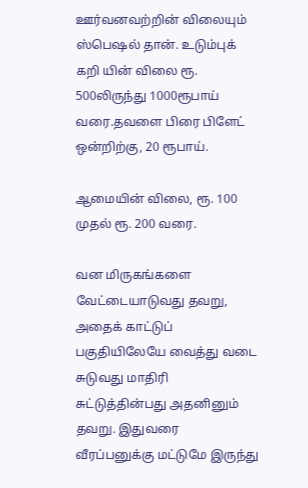ஊர்வனவற்றின் விலையும் ஸ்பெஷல் தான். உடும்புக் கறி யின் விலை ரூ. 500லிருந்து 1000ரூபாய் வரை.தவளை பிரை பிளேட் ஒன்றிற்கு, 20 ரூபாய்.

ஆமையின் விலை, ரூ. 100 முதல் ரூ. 200 வரை.

வன மிருகங்களை வேட்டையாடுவது தவறு, அதைக் காட்டுப் பகுதியிலேயே வைத்து வடை சுடுவது மாதிரி சுட்டுத்தின்பது அதனினும் தவறு. இதுவரை வீரப்பனுக்கு மட்டுமே இருந்து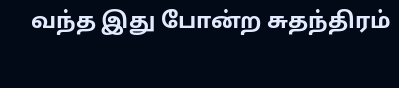வந்த இது போன்ற சுதந்திரம்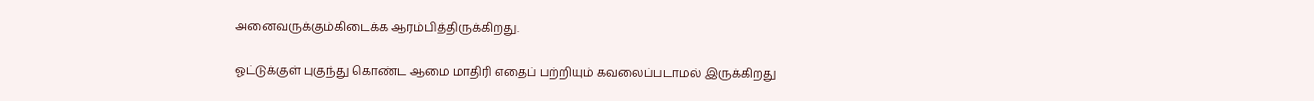அனைவருக்கும்கிடைக்க ஆரம்பித்திருக்கிறது.

ஓட்டுக்குள் புகுந்து கொண்ட ஆமை மாதிரி எதைப் பற்றியும் கவலைப்படாமல் இருக்கிறது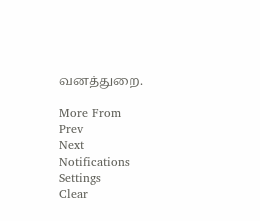வனத்துறை.

More From
Prev
Next
Notifications
Settings
Clear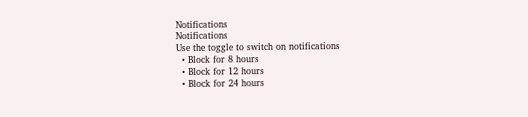Notifications
Notifications
Use the toggle to switch on notifications
  • Block for 8 hours
  • Block for 12 hours
  • Block for 24 hours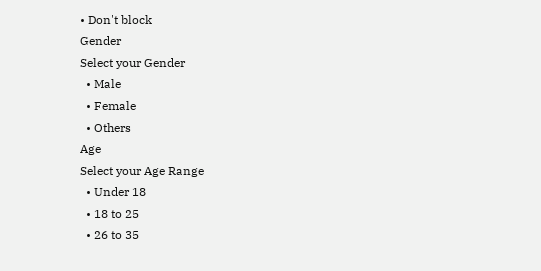• Don't block
Gender
Select your Gender
  • Male
  • Female
  • Others
Age
Select your Age Range
  • Under 18
  • 18 to 25
  • 26 to 35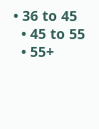• 36 to 45
  • 45 to 55
  • 55+